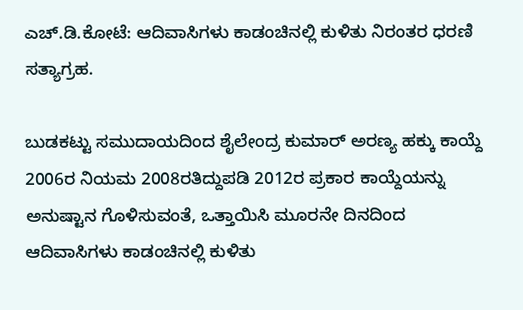ಎಚ್.ಡಿ.ಕೋಟೆ: ಆದಿವಾಸಿಗಳು ಕಾಡಂಚಿನಲ್ಲಿ ಕುಳಿತು ನಿರಂತರ ಧರಣಿ ಸತ್ಯಾಗ್ರಹ.

ಬುಡಕಟ್ಟು ಸಮುದಾಯದಿಂದ ಶೈಲೇಂದ್ರ ಕುಮಾರ್ ಅರಣ್ಯ ಹಕ್ಕು ಕಾಯ್ದೆ 2006ರ ನಿಯಮ 2008ರತಿದ್ದುಪಡಿ 2012ರ ಪ್ರಕಾರ ಕಾಯ್ದೆಯನ್ನು ಅನುಷ್ಟಾನ ಗೊಳಿಸುವಂತೆ, ಒತ್ತಾಯಿಸಿ ಮೂರನೇ ದಿನದಿಂದ ಆದಿವಾಸಿಗಳು ಕಾಡಂಚಿನಲ್ಲಿ ಕುಳಿತು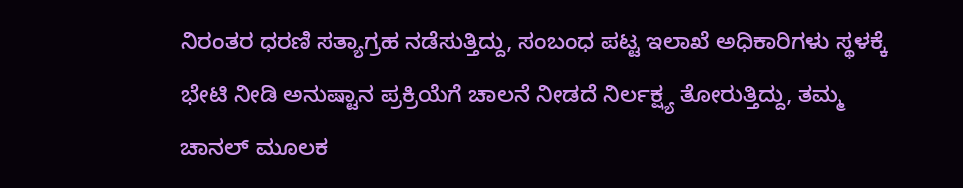ನಿರಂತರ ಧರಣಿ ಸತ್ಯಾಗ್ರಹ ನಡೆಸುತ್ತಿದ್ದು, ಸಂಬಂಧ ಪಟ್ಟ ಇಲಾಖೆ ಅಧಿಕಾರಿಗಳು ಸ್ಥಳಕ್ಕೆ ಭೇಟಿ ನೀಡಿ ಅನುಷ್ಟಾನ ಪ್ರಕ್ರಿಯೆಗೆ ಚಾಲನೆ ನೀಡದೆ ನಿರ್ಲಕ್ಷ್ಯ ತೋರುತ್ತಿದ್ದು, ತಮ್ಮ ಚಾನಲ್ ಮೂಲಕ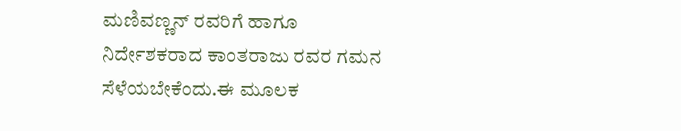ಮಣಿವಣ್ಣನ್ ರವರಿಗೆ ಹಾಗೂ ನಿರ್ದೇಶಕರಾದ ಕಾಂತರಾಜು ರವರ ಗಮನ ಸೆಳೆಯಬೇಕೆಂದು.ಈ ಮೂಲಕ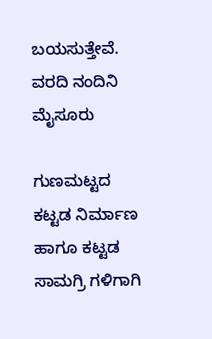ಬಯಸುತ್ತೇವೆ.
ವರದಿ ನಂದಿನಿ ಮೈಸೂರು

ಗುಣಮಟ್ಟದ ಕಟ್ಟಡ ನಿರ್ಮಾಣ ಹಾಗೂ ಕಟ್ಟಡ ಸಾಮಗ್ರಿ ಗಳಿಗಾಗಿ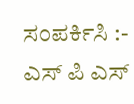ಸಂಪರ್ಕಿಸಿ :- ಎಸ್ ಪಿ ಎಸ್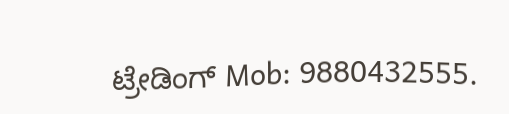ಟ್ರೇಡಿಂಗ್ Mob: 9880432555.